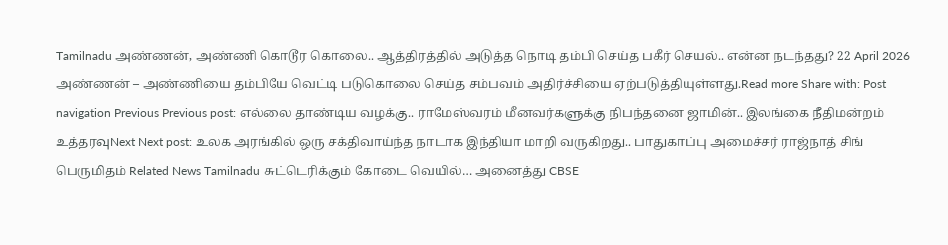Tamilnadu அண்ணன், அண்ணி கொடூர கொலை.. ஆத்திரத்தில் அடுத்த நொடி தம்பி செய்த பகீர் செயல்.. என்ன நடந்தது? 22 April 2026 அண்ணன் – அண்ணியை தம்பியே வெட்டி படுகொலை செய்த சம்பவம் அதிர்ச்சியை ஏற்படுத்தியுள்ளது.Read more Share with: Post navigation Previous Previous post: எல்லை தாண்டிய வழக்கு.. ராமேஸ்வரம் மீனவர்களுக்கு நிபந்தனை ஜாமின்.. இலங்கை நீதிமன்றம் உத்தரவுNext Next post: உலக அரங்கில் ஒரு சக்திவாய்ந்த நாடாக இந்தியா மாறி வருகிறது.. பாதுகாப்பு அமைச்சர் ராஜ்நாத் சிங் பெருமிதம் Related News Tamilnadu சுட்டெரிக்கும் கோடை வெயில்… அனைத்து CBSE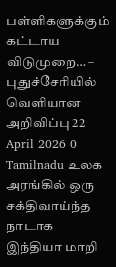பள்ளிகளுக்கும் கட்டாய விடுமுறை… – புதுச்சேரியில் வெளியான அறிவிப்பு 22 April 2026 0 Tamilnadu உலக அரங்கில் ஒரு சக்திவாய்ந்த நாடாக இந்தியா மாறி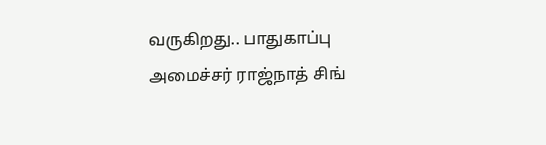வருகிறது.. பாதுகாப்பு அமைச்சர் ராஜ்நாத் சிங்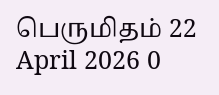பெருமிதம் 22 April 2026 0